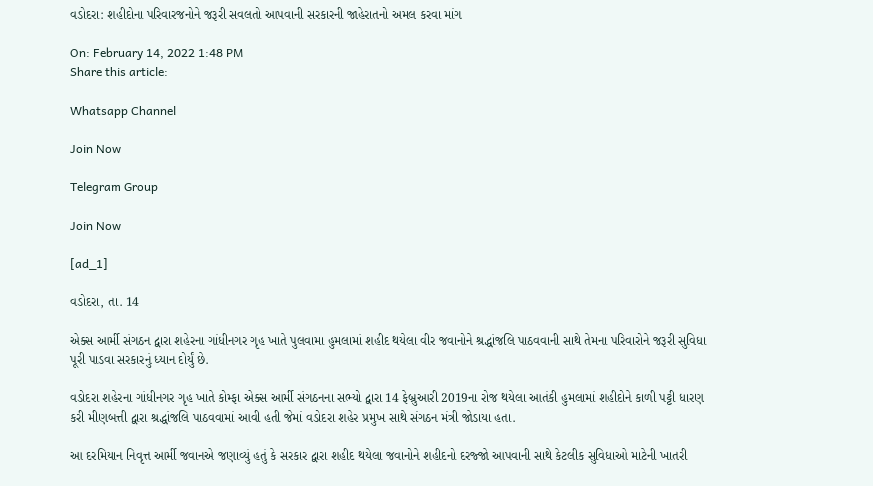વડોદરા: શહીદોના પરિવારજનોને જરૂરી સવલતો આપવાની સરકારની જાહેરાતનો અમલ કરવા માંગ

On: February 14, 2022 1:48 PM
Share this article:

Whatsapp Channel

Join Now

Telegram Group

Join Now

[ad_1]

વડોદરા, તા. 14

એક્સ આર્મી સંગઠન દ્વારા શહેરના ગાંધીનગર ગૃહ ખાતે પુલવામા હુમલામાં શહીદ થયેલા વીર જવાનોને શ્રદ્ધાંજલિ પાઠવવાની સાથે તેમના પરિવારોને જરૂરી સુવિધા પૂરી પાડવા સરકારનું ધ્યાન દોર્યું છે.

વડોદરા શહેરના ગાંધીનગર ગૃહ ખાતે કોમ્ફા એક્સ આર્મી સંગઠનના સભ્યો દ્વારા 14 ફેબ્રુઆરી 2019ના રોજ થયેલા આતંકી હુમલામાં શહીદોને કાળી પટ્ટી ધારણ કરી મીણબત્તી દ્વારા શ્રદ્ધાંજલિ પાઠવવામાં આવી હતી જેમાં વડોદરા શહેર પ્રમુખ સાથે સંગઠન મંત્રી જોડાયા હતા.

આ દરમિયાન નિવૃત્ત આર્મી જવાનએ જણાવ્યું હતું કે સરકાર દ્વારા શહીદ થયેલા જવાનોને શહીદનો દરજ્જો આપવાની સાથે કેટલીક સુવિધાઓ માટેની ખાતરી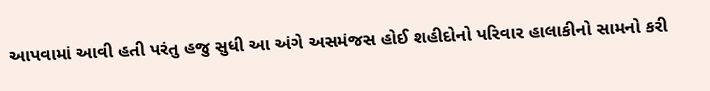આપવામાં આવી હતી પરંતુ હજુ સુધી આ અંગે અસમંજસ હોઈ શહીદોનો પરિવાર હાલાકીનો સામનો કરી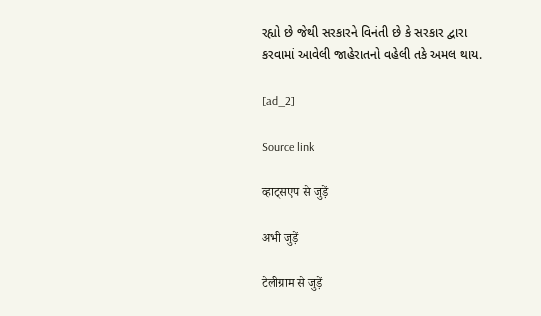રહ્યો છે જેથી સરકારને વિનંતી છે કે સરકાર દ્વારા કરવામાં આવેલી જાહેરાતનો વહેલી તકે અમલ થાય.

[ad_2]

Source link

व्हाट्सएप से जुड़ें

अभी जुड़ें

टेलीग्राम से जुड़ें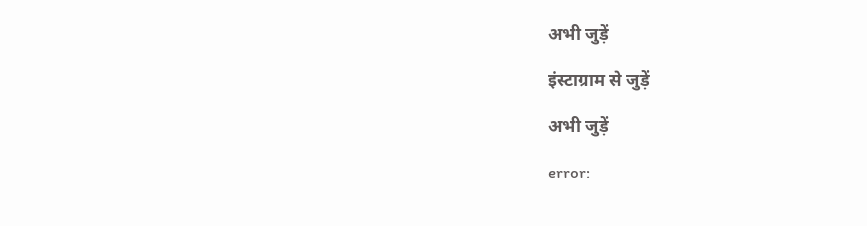अभी जुड़ें

इंस्टाग्राम से जुड़ें

अभी जुड़ें

error: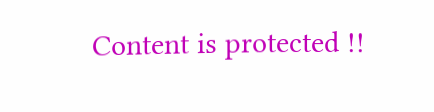Content is protected !!